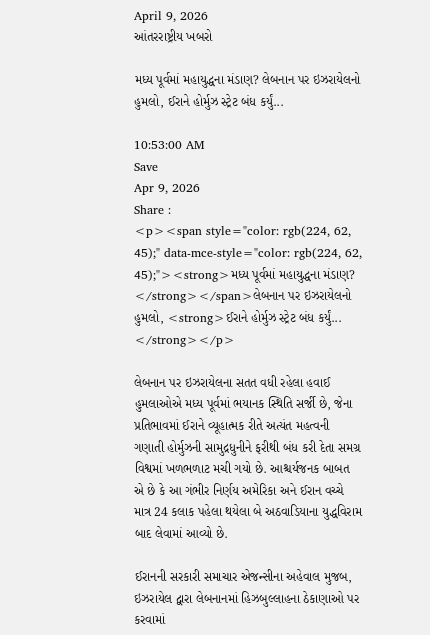April 9, 2026
આંતરરાષ્ટ્રીય ખબરો

મધ્ય પૂર્વમાં મહાયુદ્ધના મંડાણ? લેબનાન પર ઇઝરાયેલનો હુમલો, ઈરાને હોર્મુઝ સ્ટ્રેટ બંધ કર્યું...

10:53:00 AM
Save
Apr 9, 2026
Share :
<p><span style="color: rgb(224, 62, 45);" data-mce-style="color: rgb(224, 62, 45);"><strong>મધ્ય પૂર્વમાં મહાયુદ્ધના મંડાણ? </strong></span>લેબનાન પર ઇઝરાયેલનો હુમલો, <strong>ઈરાને હોર્મુઝ સ્ટ્રેટ બંધ કર્યું... </strong></p>

લેબનાન પર ઇઝરાયેલના સતત વધી રહેલા હવાઈ હુમલાઓએ મધ્ય પૂર્વમાં ભયાનક સ્થિતિ સર્જી છે, જેના પ્રતિભાવમાં ઈરાને વ્યૂહાત્મક રીતે અત્યંત મહત્વની ગણાતી હોર્મુઝની સામુદ્રધુનીને ફરીથી બંધ કરી દેતા સમગ્ર વિશ્વમાં ખળભળાટ મચી ગયો છે. આશ્ચર્યજનક બાબત એ છે કે આ ગંભીર નિર્ણય અમેરિકા અને ઈરાન વચ્ચે માત્ર 24 કલાક પહેલા થયેલા બે અઠવાડિયાના યુદ્ધવિરામ બાદ લેવામાં આવ્યો છે.

ઈરાનની સરકારી સમાચાર એજન્સીના અહેવાલ મુજબ, ઇઝરાયેલ દ્વારા લેબનાનમાં હિઝબુલ્લાહના ઠેકાણાઓ પર કરવામાં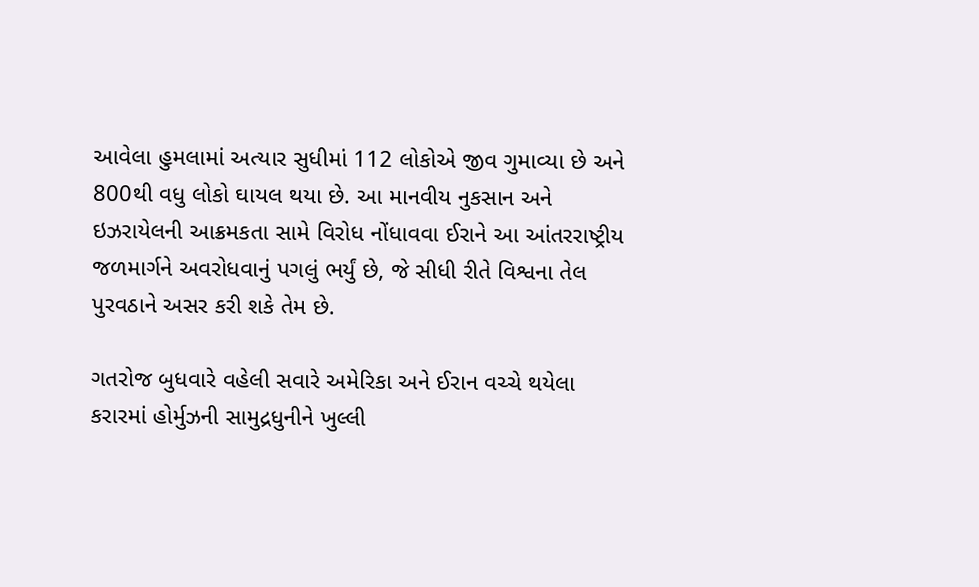આવેલા હુમલામાં અત્યાર સુધીમાં 112 લોકોએ જીવ ગુમાવ્યા છે અને 800થી વધુ લોકો ઘાયલ થયા છે. આ માનવીય નુકસાન અને ઇઝરાયેલની આક્રમકતા સામે વિરોધ નોંધાવવા ઈરાને આ આંતરરાષ્ટ્રીય જળમાર્ગને અવરોધવાનું પગલું ભર્યું છે, જે સીધી રીતે વિશ્વના તેલ પુરવઠાને અસર કરી શકે તેમ છે.

ગતરોજ બુધવારે વહેલી સવારે અમેરિકા અને ઈરાન વચ્ચે થયેલા કરારમાં હોર્મુઝની સામુદ્રધુનીને ખુલ્લી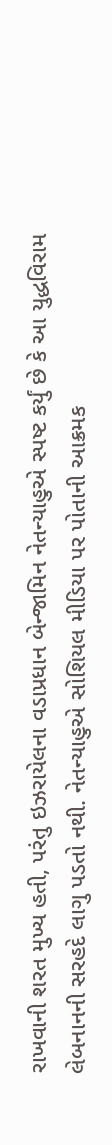રાખવાની શરત મુખ્ય હતી, પરંતુ ઇઝરાયેલના વડાપ્રધાન બેન્જામિન નેતન્યાહુએ સ્પષ્ટ કર્યું છે કે આ યુદ્ધવિરામ લેબનાનની સરહદે લાગુ પડતો નથી. નેતન્યાહુએ સોશિયલ મીડિયા પર પોતાની આક્રમક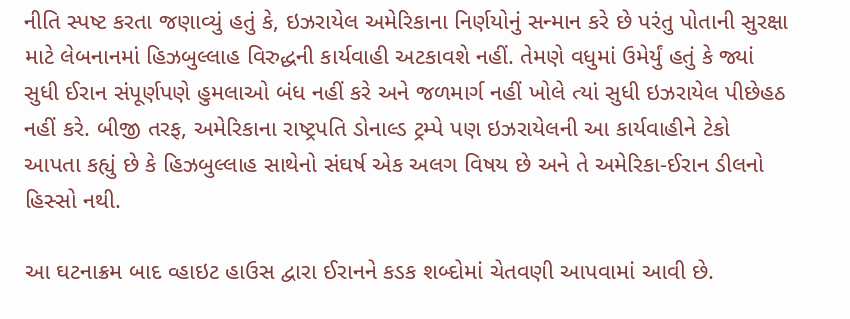નીતિ સ્પષ્ટ કરતા જણાવ્યું હતું કે, ઇઝરાયેલ અમેરિકાના નિર્ણયોનું સન્માન કરે છે પરંતુ પોતાની સુરક્ષા માટે લેબનાનમાં હિઝબુલ્લાહ વિરુદ્ધની કાર્યવાહી અટકાવશે નહીં. તેમણે વધુમાં ઉમેર્યું હતું કે જ્યાં સુધી ઈરાન સંપૂર્ણપણે હુમલાઓ બંધ નહીં કરે અને જળમાર્ગ નહીં ખોલે ત્યાં સુધી ઇઝરાયેલ પીછેહઠ નહીં કરે. બીજી તરફ, અમેરિકાના રાષ્ટ્રપતિ ડોનાલ્ડ ટ્રમ્પે પણ ઇઝરાયેલની આ કાર્યવાહીને ટેકો આપતા કહ્યું છે કે હિઝબુલ્લાહ સાથેનો સંઘર્ષ એક અલગ વિષય છે અને તે અમેરિકા-ઈરાન ડીલનો હિસ્સો નથી.

આ ઘટનાક્રમ બાદ વ્હાઇટ હાઉસ દ્વારા ઈરાનને કડક શબ્દોમાં ચેતવણી આપવામાં આવી છે.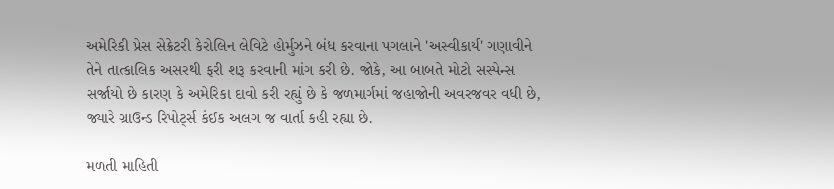અમેરિકી પ્રેસ સેક્રેટરી કેરોલિન લેવિટે હોર્મુઝને બંધ કરવાના પગલાને 'અસ્વીકાર્ય' ગણાવીને તેને તાત્કાલિક અસરથી ફરી શરૂ કરવાની માંગ કરી છે. જોકે, આ બાબતે મોટો સસ્પેન્સ સર્જાયો છે કારણ કે અમેરિકા દાવો કરી રહ્યું છે કે જળમાર્ગમાં જહાજોની અવરજવર વધી છે, જ્યારે ગ્રાઉન્ડ રિપોર્ટ્સ કંઈક અલગ જ વાર્તા કહી રહ્યા છે.

મળતી માહિતી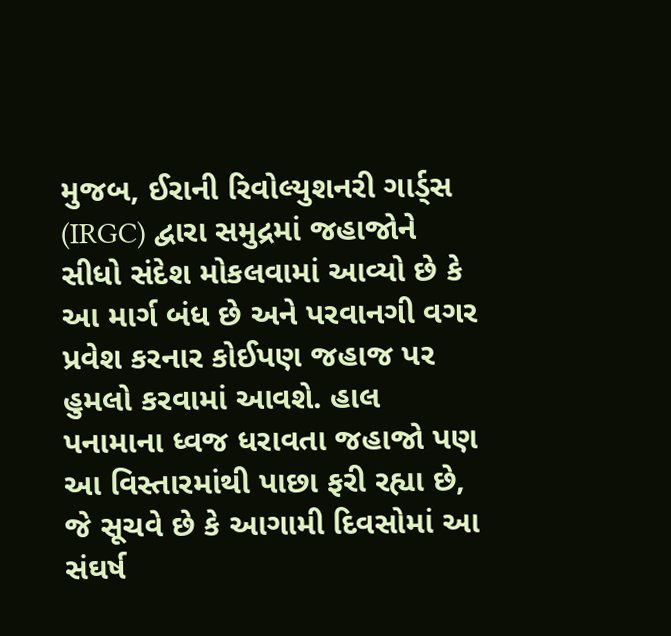મુજબ, ઈરાની રિવોલ્યુશનરી ગાર્ડ્સ (IRGC) દ્વારા સમુદ્રમાં જહાજોને સીધો સંદેશ મોકલવામાં આવ્યો છે કે આ માર્ગ બંધ છે અને પરવાનગી વગર પ્રવેશ કરનાર કોઈપણ જહાજ પર હુમલો કરવામાં આવશે. હાલ પનામાના ધ્વજ ધરાવતા જહાજો પણ આ વિસ્તારમાંથી પાછા ફરી રહ્યા છે, જે સૂચવે છે કે આગામી દિવસોમાં આ સંઘર્ષ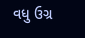વધુ ઉગ્ર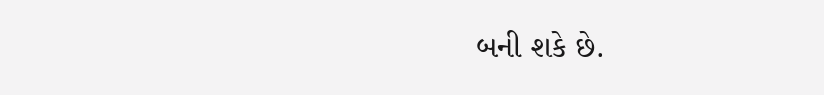બની શકે છે.